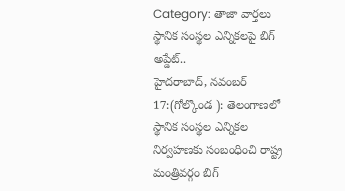Category: తాజా వార్తలు
స్థానిక సంస్థల ఎన్నికలపై బిగ్ అప్డేట్..
హైదరాబాద్, నవంబర్ 17:(గోల్కొండ ): తెలంగాణలో స్థానిక సంస్థల ఎన్నికల నిర్వహణకు సంబంధించి రాష్ట్ర మంత్రివర్గం బిగ్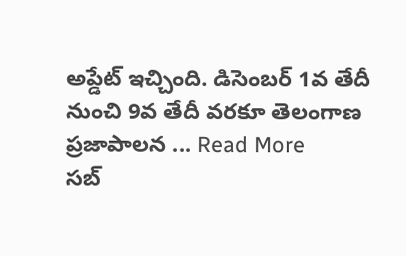అప్డేట్ ఇచ్చింది. డిసెంబర్ 1వ తేదీ నుంచి 9వ తేదీ వరకూ తెలంగాణ ప్రజాపాలన ... Read More
సబ్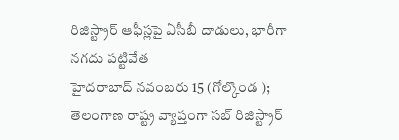రిజిస్ట్రార్ ఆఫీస్లపై ఏసీబీ దాడులు, భారీగా నగదు పట్టివేత
హైదరాబాద్ నవంబరు 15 (గోల్కొండ ); తెలంగాణ రాష్ట్ర వ్యాప్తంగా సబ్ రిజిస్ట్రార్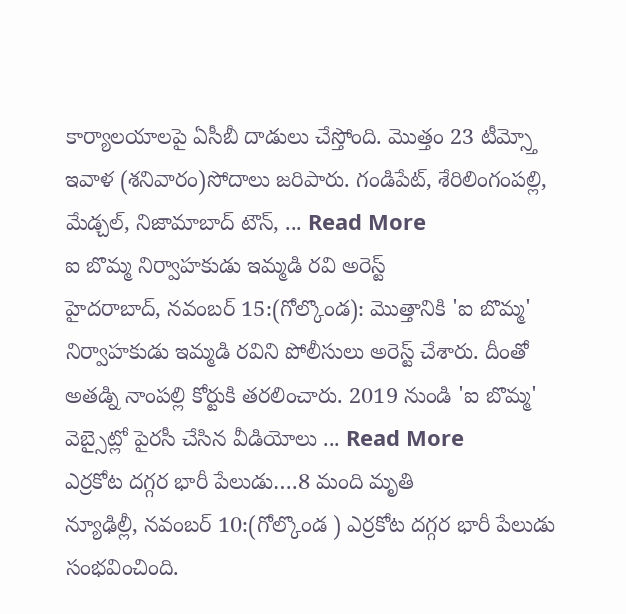కార్యాలయాలపై ఏసీబీ దాడులు చేస్తోంది. మొత్తం 23 టీమ్స్తో ఇవాళ (శనివారం)సోదాలు జరిపారు. గండిపేట్, శేరిలింగంపల్లి, మేడ్చల్, నిజామాబాద్ టౌన్, ... Read More
ఐ బొమ్మ నిర్వాహకుడు ఇమ్మడి రవి అరెస్ట్
హైదరాబాద్, నవంబర్ 15:(గోల్కొండ): మొత్తానికి 'ఐ బొమ్మ' నిర్వాహకుడు ఇమ్మడి రవిని పోలీసులు అరెస్ట్ చేశారు. దీంతో అతడ్ని నాంపల్లి కోర్టుకి తరలించారు. 2019 నుండి 'ఐ బొమ్మ' వెబ్సైట్లో పైరసీ చేసిన వీడియోలు ... Read More
ఎర్రకోట దగ్గర భారీ పేలుడు….8 మంది మృతి
న్యూఢిల్లీ, నవంబర్ 10:(గోల్కొండ ) ఎర్రకోట దగ్గర భారీ పేలుడు సంభవించింది.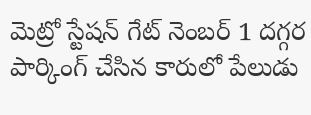మెట్రో స్టేషన్ గేట్ నెంబర్ 1 దగ్గర పార్కింగ్ చేసిన కారులో పేలుడు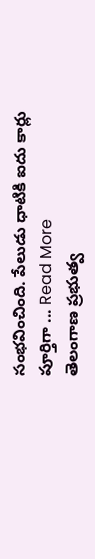సంభవించింది. పేలుడు ధాటికి ఐదు కార్లు పూర్తిగా ... Read More
తెలంగాణ ప్రభుత్వ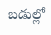బడుల్లో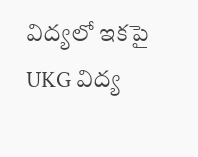విద్యలో ఇకపై UKG విద్య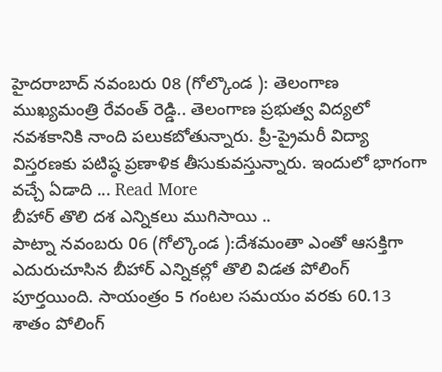హైదరాబాద్ నవంబరు 08 (గోల్కొండ ): తెలంగాణ ముఖ్యమంత్రి రేవంత్ రెడ్డి.. తెలంగాణ ప్రభుత్వ విద్యలో నవశకానికి నాంది పలుకబోతున్నారు. ప్రీ-ప్రైమరీ విద్యా విస్తరణకు పటిష్ఠ ప్రణాళిక తీసుకువస్తున్నారు. ఇందులో భాగంగా వచ్చే ఏడాది ... Read More
బీహార్ తొలి దశ ఎన్నికలు ముగిసాయి ..
పాట్నా నవంబరు 06 (గోల్కొండ ):దేశమంతా ఎంతో ఆసక్తిగా ఎదురుచూసిన బీహార్ ఎన్నికల్లో తొలి విడత పోలింగ్ పూర్తయింది. సాయంత్రం 5 గంటల సమయం వరకు 60.13 శాతం పోలింగ్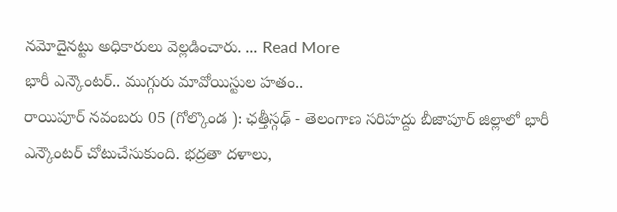నమోదైనట్టు అధికారులు వెల్లడించారు. ... Read More
భారీ ఎన్కౌంటర్.. ముగ్గురు మావోయిస్టుల హతం..
రాయిపూర్ నవంబరు 05 (గోల్కొండ ): ఛత్తీస్గఢ్ - తెలంగాణ సరిహద్దు బీజాపూర్ జిల్లాలో భారీ ఎన్కౌంటర్ చోటుచేసుకుంది. భద్రతా దళాలు,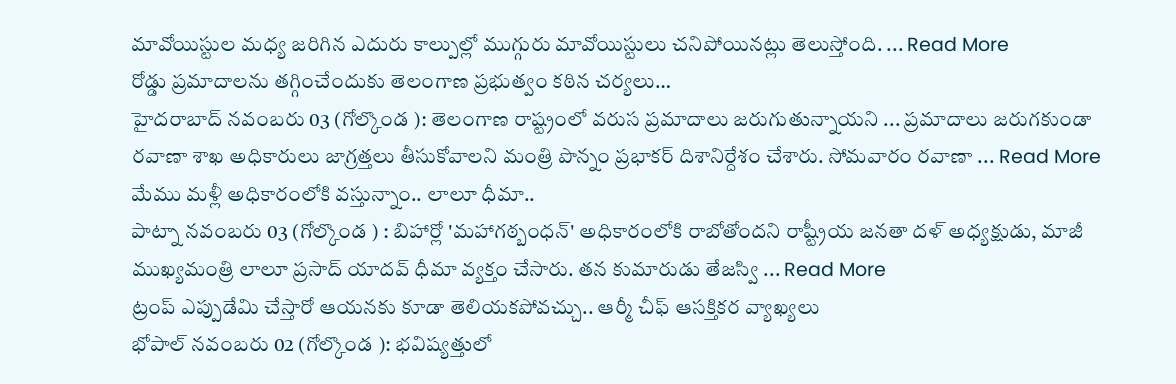మావోయిస్టుల మధ్య జరిగిన ఎదురు కాల్పుల్లో ముగ్గురు మావోయిస్టులు చనిపోయినట్లు తెలుస్తోంది. ... Read More
రోడ్డు ప్రమాదాలను తగ్గించేందుకు తెలంగాణ ప్రభుత్వం కఠిన చర్యలు…
హైదరాబాద్ నవంబరు 03 (గోల్కొండ ): తెలంగాణ రాష్ట్రంలో వరుస ప్రమాదాలు జరుగుతున్నాయని ... ప్రమాదాలు జరుగకుండా రవాణా శాఖ అధికారులు జాగ్రత్తలు తీసుకోవాలని మంత్రి పొన్నం ప్రభాకర్ దిశానిర్దేశం చేశారు. సోమవారం రవాణా ... Read More
మేము మళ్లీ అధికారంలోకి వస్తున్నాం.. లాలూ ధీమా..
పాట్నా నవంబరు 03 (గోల్కొండ ) : బిహార్లో 'మహాగఠ్బంధన్' అధికారంలోకి రాబోతోందని రాష్ట్రీయ జనతా దళ్ అధ్యక్షుడు, మాజీ ముఖ్యమంత్రి లాలూ ప్రసాద్ యాదవ్ ధీమా వ్యక్తం చేసారు. తన కుమారుడు తేజస్వి ... Read More
ట్రంప్ ఎప్పుడేమి చేస్తారో ఆయనకు కూడా తెలియకపోవచ్చు.. ఆర్మీ చీఫ్ ఆసక్తికర వ్యాఖ్యలు
భోపాల్ నవంబరు 02 (గోల్కొండ ): భవిష్యత్తులో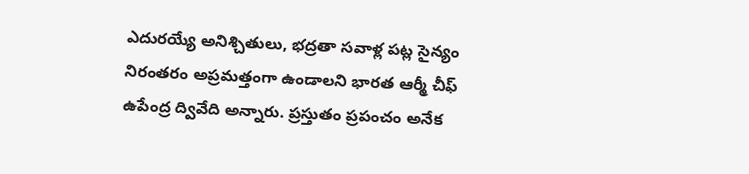ఎదురయ్యే అనిశ్చితులు, భద్రతా సవాళ్ల పట్ల సైన్యం నిరంతరం అప్రమత్తంగా ఉండాలని భారత ఆర్మీ చీఫ్ ఉపేంద్ర ద్వివేది అన్నారు. ప్రస్తుతం ప్రపంచం అనేక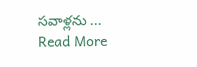సవాళ్లను ... Read More